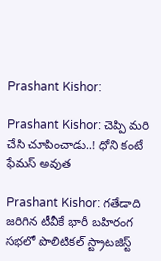Prashant Kishor:

Prashant Kishor: చెప్పి మరి చేసి చూపించాడు..! ధోని కంటే ఫేమస్ అవుత

Prashant Kishor: గతేడాది జరిగిన టీవీకే భారీ బహిరంగ సభలో పొలిటికల్ స్ట్రాటజిస్ట్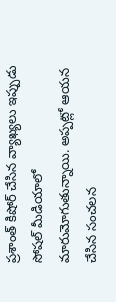ప్రశాంత్ కిషోర్ చేసిన వ్యాఖ్యలు ఇప్పుడు సోషల్ మీడియాలో మారుమోగుతున్నాయి. అప్పట్లో ఆయన చేసిన సంచలన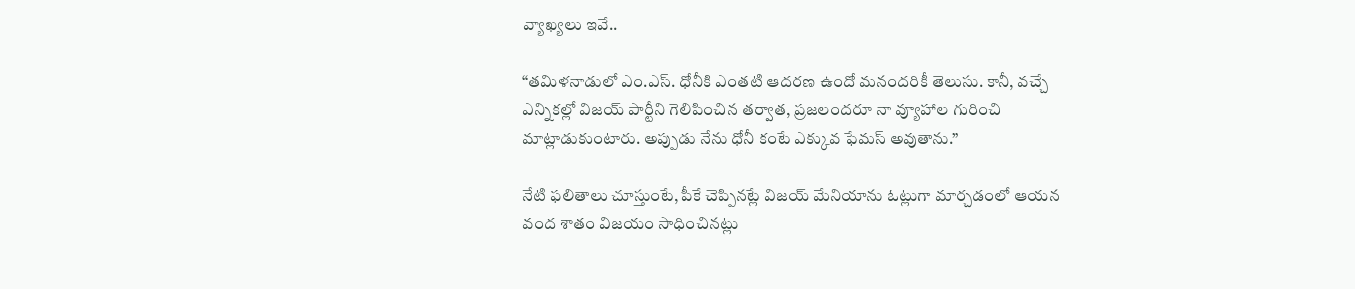వ్యాఖ్యలు ఇవే..

“తమిళనాడులో ఎం.ఎస్. ధోనీకి ఎంతటి ఆదరణ ఉందో మనందరికీ తెలుసు. కానీ, వచ్చే ఎన్నికల్లో విజయ్ పార్టీని గెలిపించిన తర్వాత, ప్రజలందరూ నా వ్యూహాల గురించి మాట్లాడుకుంటారు. అప్పుడు నేను ధోనీ కంటే ఎక్కువ ఫేమస్ అవుతాను.”

నేటి ఫలితాలు చూస్తుంటే, పీకే చెప్పినట్లే విజయ్ మేనియాను ఓట్లుగా మార్చడంలో ఆయన వంద శాతం విజయం సాధించినట్లు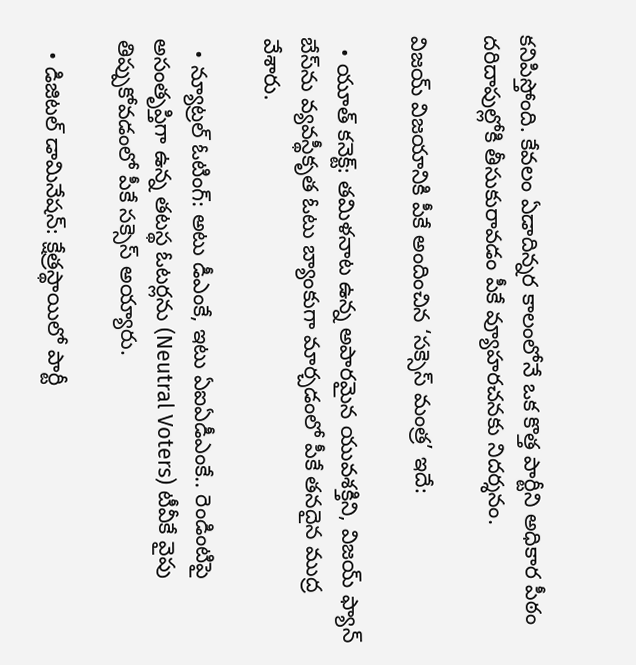కనిపిస్తోంది. కేవలం ఏడాదిన్నర కాలంలోనే ఒక కొత్త పార్టీని అధికార పీఠం దరిదాపుల్లోకి తీసుకురావడం పీకే వ్యూహరచనకు నిదర్శనం.

విజయ్ విజయానికి పీకే అందించిన ‘సక్సెస్ మంత్ర’ ఇదే:

  • యూత్ కనెక్ట్: తమిళనాట ఉన్న అపారమైన యువశక్తిని, విజయ్ ఫ్యాన్ బేస్‌ను వ్యవస్థీకృత ఓటు బ్యాంకుగా మార్చడంలో పీకే తనదైన ముద్ర వేశారు.

  • న్యూట్రల్ ఓటింగ్: అటు డీఎంకే, ఇటు ఏఐఏడీఎంకే.. రెండింటిపై అసంతృప్తిగా ఉన్న తటస్థ ఓటర్లను (Neutral Voters) టీవీకే వైపు తిప్పుకోవడంలో పీకే సక్సెస్ అయ్యారు.

  • డిజిటల్ డామినేషన్: క్షేత్రస్థాయిలో పార్టీ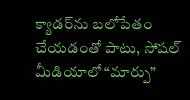క్యాడర్‌ను బలోపేతం చేయడంతో పాటు, సోషల్ మీడియాలో “మార్పు”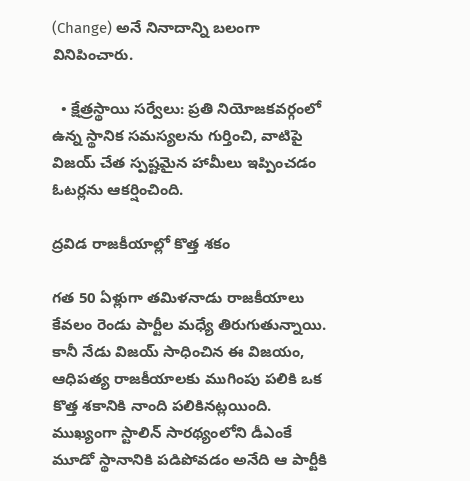(Change) అనే నినాదాన్ని బలంగా వినిపించారు.

  • క్షేత్రస్థాయి సర్వేలు: ప్రతి నియోజకవర్గంలో ఉన్న స్థానిక సమస్యలను గుర్తించి, వాటిపై విజయ్ చేత స్పష్టమైన హామీలు ఇప్పించడం ఓటర్లను ఆకర్షించింది.

ద్రవిడ రాజకీయాల్లో కొత్త శకం

గత 50 ఏళ్లుగా తమిళనాడు రాజకీయాలు కేవలం రెండు పార్టీల మధ్యే తిరుగుతున్నాయి. కానీ నేడు విజయ్ సాధించిన ఈ విజయం, ఆధిపత్య రాజకీయాలకు ముగింపు పలికి ఒక కొత్త శకానికి నాంది పలికినట్లయింది. ముఖ్యంగా స్టాలిన్ సారథ్యంలోని డీఎంకే మూడో స్థానానికి పడిపోవడం అనేది ఆ పార్టీకి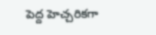పెద్ద హెచ్చరికగా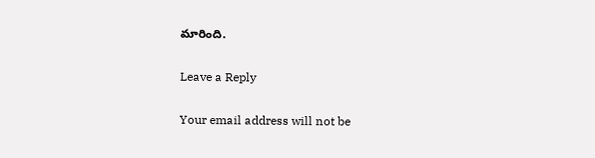మారింది.

Leave a Reply

Your email address will not be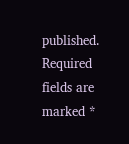published. Required fields are marked *